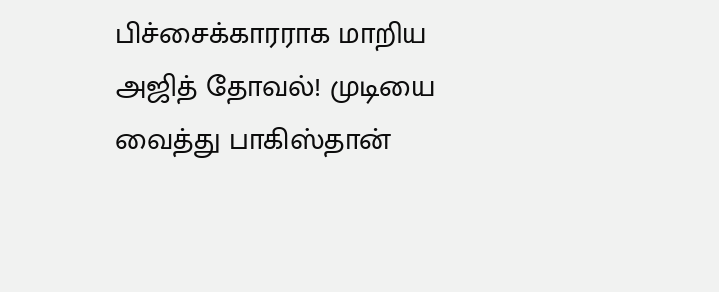பிச்சைக்காரராக மாறிய அஜித் தோவல்! முடியை வைத்து பாகிஸ்தான்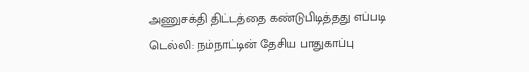அணுசக்தி திட்டத்தை கண்டுபிடித்தது எப்படி
டெல்லி: நம்நாட்டின் தேசிய பாதுகாப்பு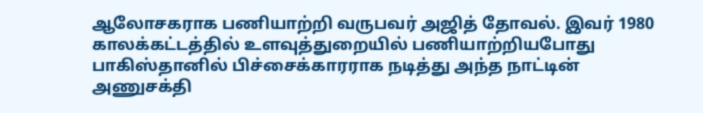ஆலோசகராக பணியாற்றி வருபவர் அஜித் தோவல். இவர் 1980 காலக்கட்டத்தில் உளவுத்துறையில் பணியாற்றியபோது பாகிஸ்தானில் பிச்சைக்காரராக நடித்து அந்த நாட்டின் அணுசக்தி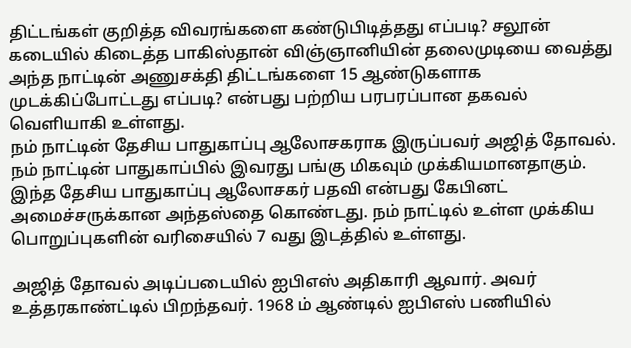திட்டங்கள் குறித்த விவரங்களை கண்டுபிடித்தது எப்படி? சலூன் கடையில் கிடைத்த பாகிஸ்தான் விஞ்ஞானியின் தலைமுடியை வைத்து அந்த நாட்டின் அணுசக்தி திட்டங்களை 15 ஆண்டுகளாக முடக்கிப்போட்டது எப்படி? என்பது பற்றிய பரபரப்பான தகவல் வெளியாகி உள்ளது.
நம் நாட்டின் தேசிய பாதுகாப்பு ஆலோசகராக இருப்பவர் அஜித் தோவல். நம் நாட்டின் பாதுகாப்பில் இவரது பங்கு மிகவும் முக்கியமானதாகும். இந்த தேசிய பாதுகாப்பு ஆலோசகர் பதவி என்பது கேபினட் அமைச்சருக்கான அந்தஸ்தை கொண்டது. நம் நாட்டில் உள்ள முக்கிய பொறுப்புகளின் வரிசையில் 7 வது இடத்தில் உள்ளது.

அஜித் தோவல் அடிப்படையில் ஐபிஎஸ் அதிகாரி ஆவார். அவர் உத்தரகாண்ட்டில் பிறந்தவர். 1968 ம் ஆண்டில் ஐபிஎஸ் பணியில்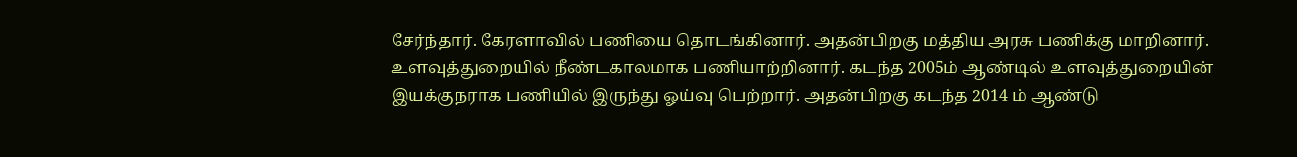சேர்ந்தார். கேரளாவில் பணியை தொடங்கினார். அதன்பிறகு மத்திய அரசு பணிக்கு மாறினார். உளவுத்துறையில் நீண்டகாலமாக பணியாற்றினார். கடந்த 2005ம் ஆண்டில் உளவுத்துறையின் இயக்குநராக பணியில் இருந்து ஓய்வு பெற்றார். அதன்பிறகு கடந்த 2014 ம் ஆண்டு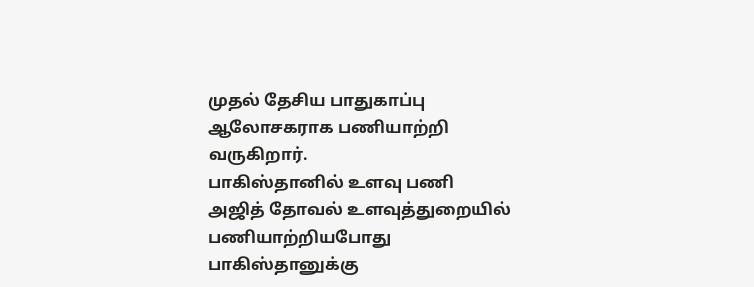முதல் தேசிய பாதுகாப்பு ஆலோசகராக பணியாற்றி வருகிறார்.
பாகிஸ்தானில் உளவு பணி
அஜித் தோவல் உளவுத்துறையில் பணியாற்றியபோது பாகிஸ்தானுக்கு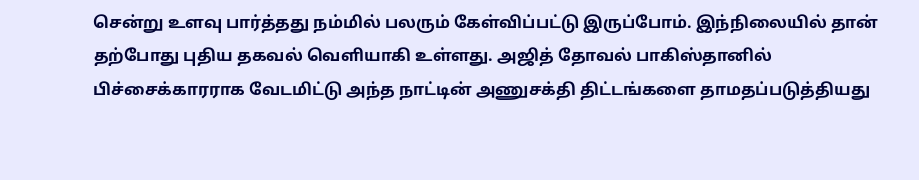சென்று உளவு பார்த்தது நம்மில் பலரும் கேள்விப்பட்டு இருப்போம். இந்நிலையில் தான் தற்போது புதிய தகவல் வெளியாகி உள்ளது. அஜித் தோவல் பாகிஸ்தானில் பிச்சைக்காரராக வேடமிட்டு அந்த நாட்டின் அணுசக்தி திட்டங்களை தாமதப்படுத்தியது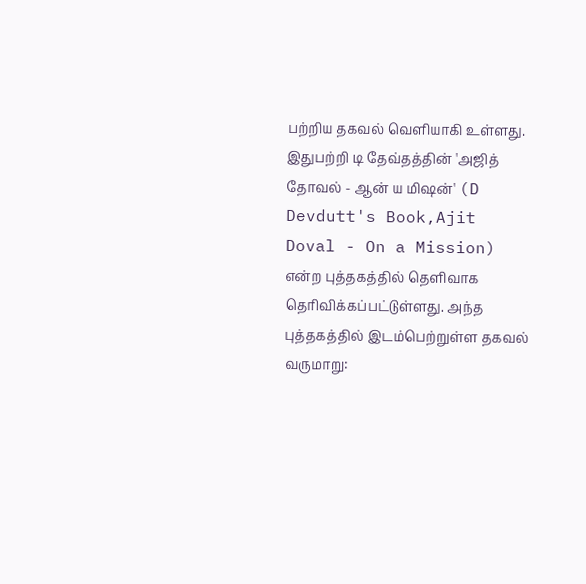பற்றிய தகவல் வெளியாகி உள்ளது.
இதுபற்றி டி தேவ்தத்தின் 'அஜித் தோவல் - ஆன் ய மிஷன்' (D Devdutt's Book,Ajit Doval - On a Mission) என்ற புத்தகத்தில் தெளிவாக தெரிவிக்கப்பட்டுள்ளது. அந்த புத்தகத்தில் இடம்பெற்றுள்ள தகவல் வருமாறு: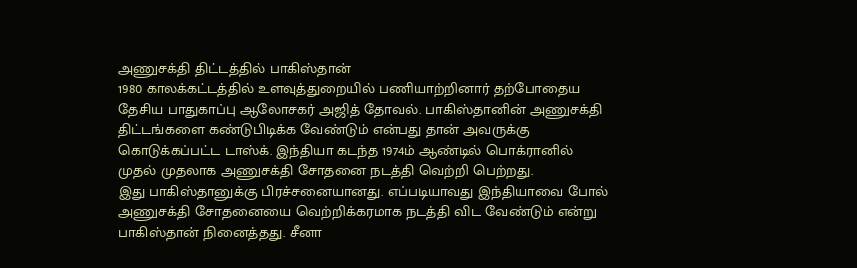அணுசக்தி திட்டத்தில் பாகிஸ்தான்
1980 காலக்கட்டத்தில் உளவுத்துறையில் பணியாற்றினார் தற்போதைய தேசிய பாதுகாப்பு ஆலோசகர் அஜித் தோவல். பாகிஸ்தானின் அணுசக்தி திட்டங்களை கண்டுபிடிக்க வேண்டும் என்பது தான் அவருக்கு கொடுக்கப்பட்ட டாஸ்க். இந்தியா கடந்த 1974ம் ஆண்டில் பொக்ரானில் முதல் முதலாக அணுசக்தி சோதனை நடத்தி வெற்றி பெற்றது.
இது பாகிஸ்தானுக்கு பிரச்சனையானது. எப்படியாவது இந்தியாவை போல் அணுசக்தி சோதனையை வெற்றிக்கரமாக நடத்தி விட வேண்டும் என்று பாகிஸ்தான் நினைத்தது. சீனா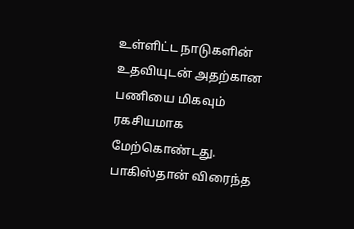உள்ளிட்ட நாடுகளின் உதவியுடன் அதற்கான பணியை மிகவும் ரகசியமாக மேற்கொண்டது.
பாகிஸ்தான் விரைந்த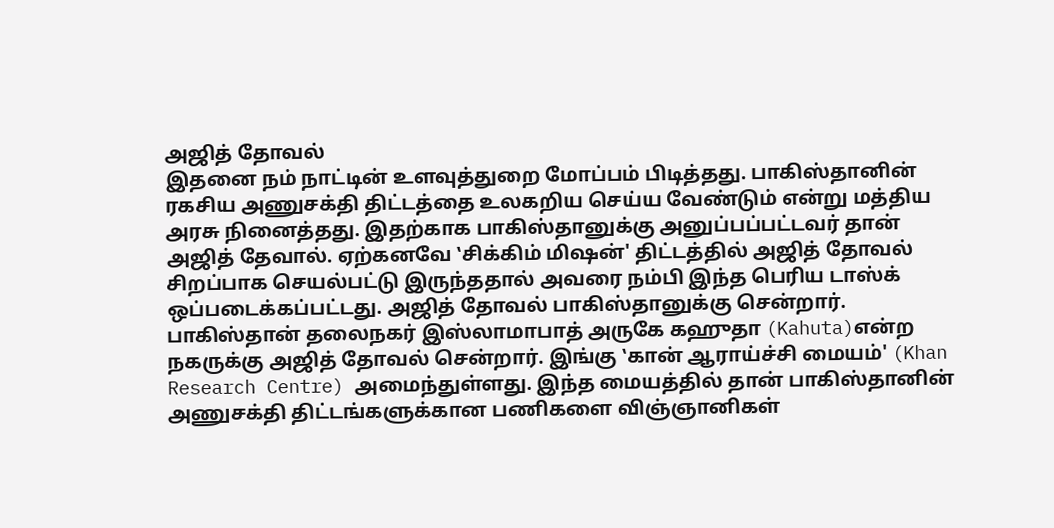அஜித் தோவல்
இதனை நம் நாட்டின் உளவுத்துறை மோப்பம் பிடித்தது. பாகிஸ்தானின் ரகசிய அணுசக்தி திட்டத்தை உலகறிய செய்ய வேண்டும் என்று மத்திய அரசு நினைத்தது. இதற்காக பாகிஸ்தானுக்கு அனுப்பப்பட்டவர் தான் அஜித் தேவால். ஏற்கனவே ‛சிக்கிம் மிஷன்' திட்டத்தில் அஜித் தோவல் சிறப்பாக செயல்பட்டு இருந்ததால் அவரை நம்பி இந்த பெரிய டாஸ்க் ஒப்படைக்கப்பட்டது. அஜித் தோவல் பாகிஸ்தானுக்கு சென்றார்.
பாகிஸ்தான் தலைநகர் இஸ்லாமாபாத் அருகே கஹுதா (Kahuta)என்ற நகருக்கு அஜித் தோவல் சென்றார். இங்கு ‛கான் ஆராய்ச்சி மையம்' (Khan Research Centre) அமைந்துள்ளது. இந்த மையத்தில் தான் பாகிஸ்தானின் அணுசக்தி திட்டங்களுக்கான பணிகளை விஞ்ஞானிகள்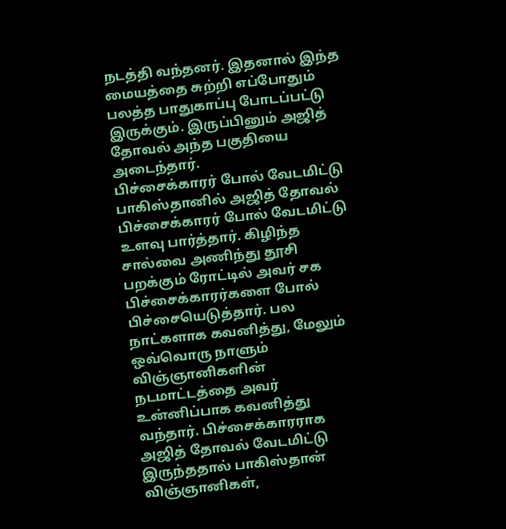நடத்தி வந்தனர். இதனால் இந்த மையத்தை சுற்றி எப்போதும் பலத்த பாதுகாப்பு போடப்பட்டு இருக்கும். இருப்பினும் அஜித் தோவல் அந்த பகுதியை அடைந்தார்.
பிச்சைக்காரர் போல் வேடமிட்டு
பாகிஸ்தானில் அஜித் தோவல் பிச்சைக்காரர் போல் வேடமிட்டு உளவு பார்த்தார். கிழிந்த சால்வை அணிந்து தூசி பறக்கும் ரோட்டில் அவர் சக பிச்சைக்காரர்களை போல் பிச்சையெடுத்தார். பல நாட்களாக கவனித்து, மேலும் ஒவ்வொரு நாளும் விஞ்ஞானிகளின் நடமாட்டத்தை அவர் உன்னிப்பாக கவனித்து வந்தார். பிச்சைக்காரராக அஜித் தோவல் வேடமிட்டு இருந்ததால் பாகிஸ்தான் விஞ்ஞானிகள்,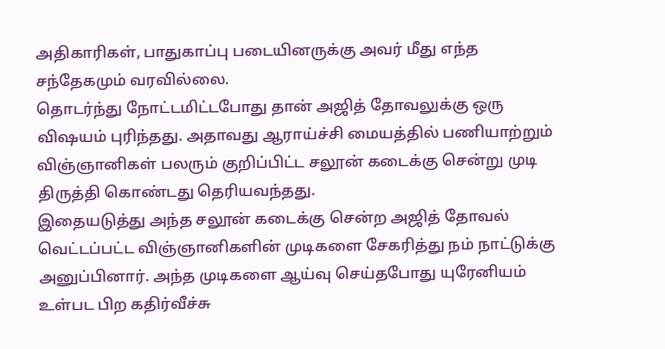அதிகாரிகள், பாதுகாப்பு படையினருக்கு அவர் மீது எந்த சந்தேகமும் வரவில்லை.
தொடர்ந்து நோட்டமிட்டபோது தான் அஜித் தோவலுக்கு ஒரு விஷயம் புரிந்தது. அதாவது ஆராய்ச்சி மையத்தில் பணியாற்றும் விஞ்ஞானிகள் பலரும் குறிப்பிட்ட சலூன் கடைக்கு சென்று முடி திருத்தி கொண்டது தெரியவந்தது.
இதையடுத்து அந்த சலூன் கடைக்கு சென்ற அஜித் தோவல் வெட்டப்பட்ட விஞ்ஞானிகளின் முடிகளை சேகரித்து நம் நாட்டுக்கு அனுப்பினார். அந்த முடிகளை ஆய்வு செய்தபோது யுரேனியம் உள்பட பிற கதிர்வீச்சு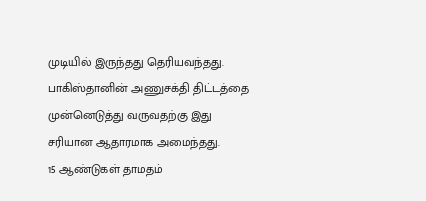முடியில் இருந்தது தெரியவந்தது. பாகிஸ்தானின் அணுசக்தி திட்டத்தை முன்னெடுத்து வருவதற்கு இது சரியான ஆதாரமாக அமைந்தது.
15 ஆண்டுகள் தாமதம்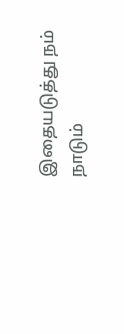இதையடுத்து நம் நாடும்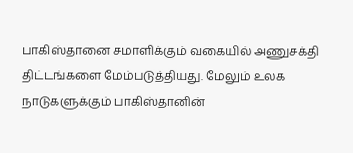பாகிஸ்தானை சமாளிக்கும் வகையில் அணுசக்தி திட்டங்களை மேம்படுத்தியது. மேலும் உலக நாடுகளுக்கும் பாகிஸ்தானின்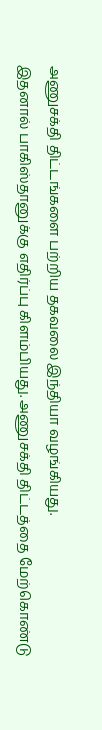அணுசக்தி திட்டங்களை பற்றிய தகவலை இந்தியா வழங்கியது.
இதனால் பாகிஸ்தானுக்கு எதிர்ப்பு கிளம்பியது. அணுசக்தி திட்டத்தை மேற்கொண்டு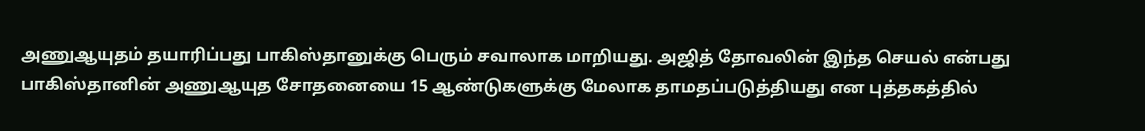அணுஆயுதம் தயாரிப்பது பாகிஸ்தானுக்கு பெரும் சவாலாக மாறியது. அஜித் தோவலின் இந்த செயல் என்பது பாகிஸ்தானின் அணுஆயுத சோதனையை 15 ஆண்டுகளுக்கு மேலாக தாமதப்படுத்தியது என புத்தகத்தில்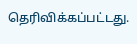தெரிவிக்கப்பட்டது.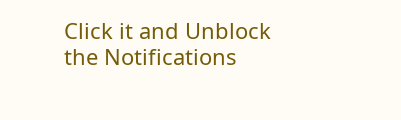Click it and Unblock the Notifications